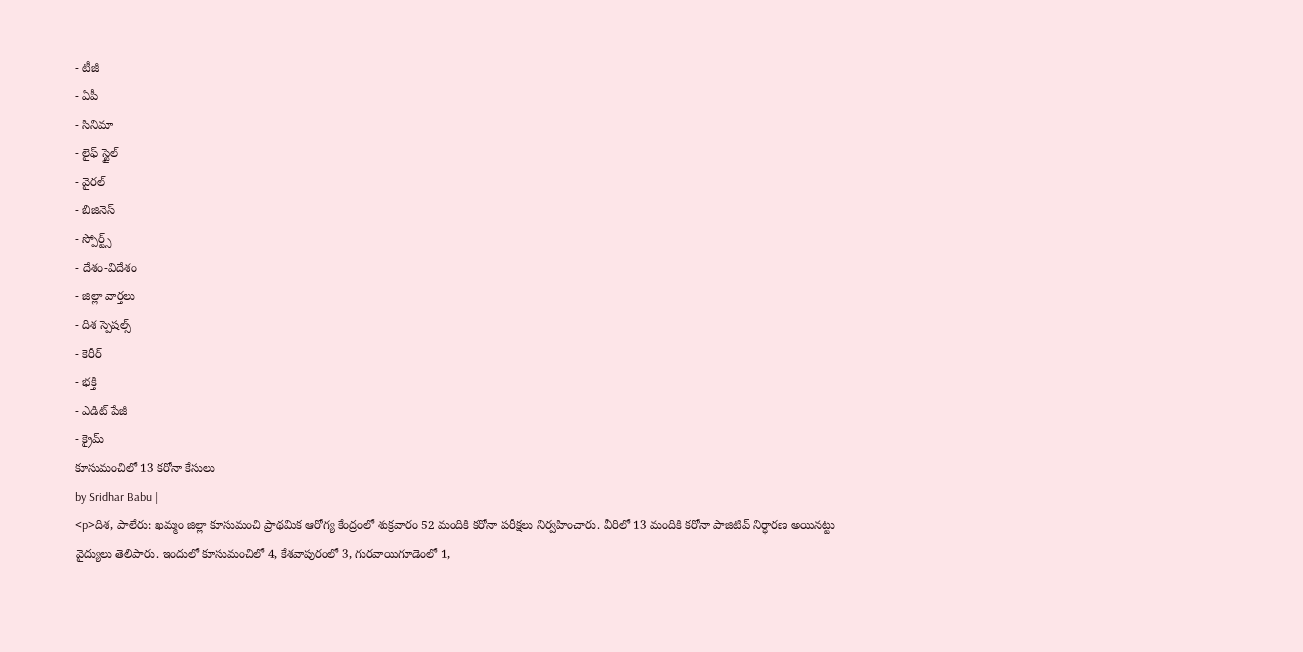- టీజీ
- ఏపీ
- సినిమా
- లైఫ్ స్టైల్
- వైరల్
- బిజినెస్
- స్పోర్ట్స్
- దేశం-విదేశం
- జిల్లా వార్తలు
- దిశ స్పెషల్స్
- కెరీర్
- భక్తి
- ఎడిట్ పేజీ
- క్రైమ్
కూసుమంచిలో 13 కరోనా కేసులు
by Sridhar Babu |
<p>దిశ, పాలేరు: ఖమ్మం జిల్లా కూసుమంచి ప్రాథమిక ఆరోగ్య కేంద్రంలో శుక్రవారం 52 మందికి కరోనా పరీక్షలు నిర్వహించారు. వీరిలో 13 మందికి కరోనా పాజిటివ్ నిర్ధారణ అయినట్టు వైద్యులు తెలిపారు. ఇందులో కూసుమంచిలో 4, కేశవాపురంలో 3, గురవాయిగూడెంలో 1,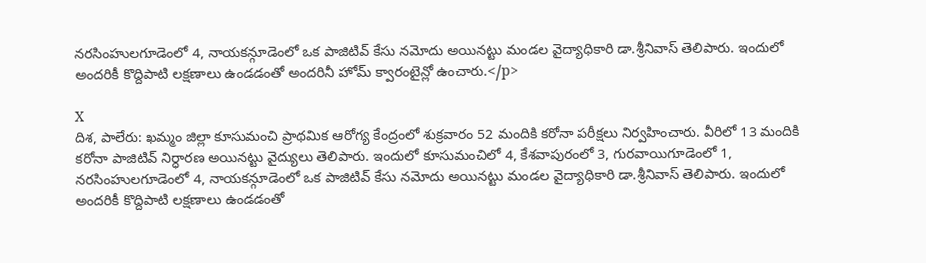నరసింహులగూడెంలో 4, నాయకన్గూడెంలో ఒక పాజిటివ్ కేసు నమోదు అయినట్టు మండల వైద్యాధికారి డా.శ్రీనివాస్ తెలిపారు. ఇందులో అందరికీ కొద్దిపాటి లక్షణాలు ఉండడంతో అందరినీ హోమ్ క్వారంటైన్లో ఉంచారు.</p>

X
దిశ, పాలేరు: ఖమ్మం జిల్లా కూసుమంచి ప్రాథమిక ఆరోగ్య కేంద్రంలో శుక్రవారం 52 మందికి కరోనా పరీక్షలు నిర్వహించారు. వీరిలో 13 మందికి కరోనా పాజిటివ్ నిర్ధారణ అయినట్టు వైద్యులు తెలిపారు. ఇందులో కూసుమంచిలో 4, కేశవాపురంలో 3, గురవాయిగూడెంలో 1, నరసింహులగూడెంలో 4, నాయకన్గూడెంలో ఒక పాజిటివ్ కేసు నమోదు అయినట్టు మండల వైద్యాధికారి డా.శ్రీనివాస్ తెలిపారు. ఇందులో అందరికీ కొద్దిపాటి లక్షణాలు ఉండడంతో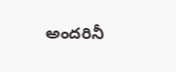అందరినీ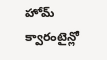హోమ్ క్వారంటైన్లో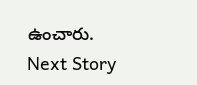ఉంచారు.
Next Story